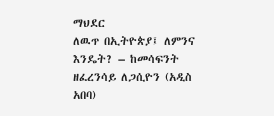ማህደር
ለዉጥ በኢትዮጵያ፤ ለምንና እንዴት? – ከመሳፍንት ዘፈረንሳይ ለጋሲዮን (አዲስ አበባ)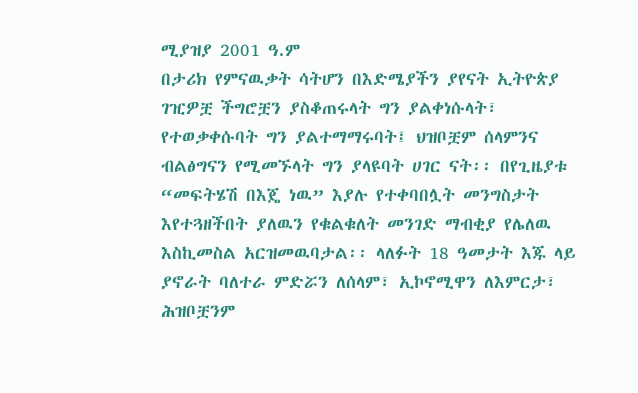ሚያዝያ 2001 ዓ.ም
በታሪክ የምናዉቃት ሳትሆን በእድሜያችን ያየናት ኢትዮጵያ ገዢዎቿ ችግሮቿን ያስቆጠሩላት ግን ያልቀነሱላት፣ የተወቃቀሱባት ግን ያልተማማሩባት፤ ህዝቦቿም ሰላምንና ብልፅግናን የሚመኙላት ግን ያላዩባት ሀገር ናት፡፡ በየጊዜያቱ “መፍትሄሽ በእጄ ነዉ” እያሉ የተቀባበሏት መንግስታት እየተጓዘችበት ያለዉን የቁልቁለት መንገድ ማብቂያ የሌለዉ እስኪመስል አርዝመዉባታል፡፡ ላለፉት 18 ዓመታት እጁ ላይ ያኖራት ባለተራ ምድሯን ለሰላም፣ ኢኮኖሚዋን ለእምርታ፣ ሕዝቦቿንም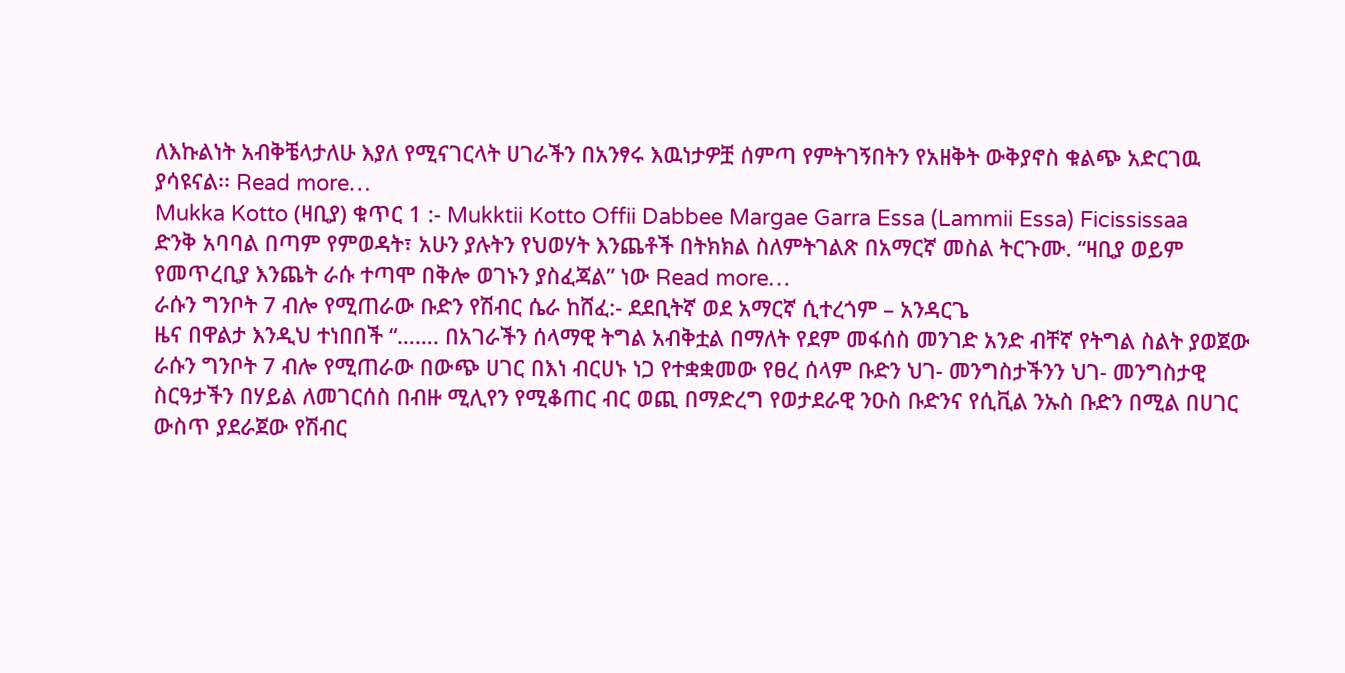ለእኩልነት አብቅቼላታለሁ እያለ የሚናገርላት ሀገራችን በአንፃሩ እዉነታዎቿ ሰምጣ የምትገኝበትን የአዘቅት ውቅያኖስ ቁልጭ አድርገዉ ያሳዩናል፡፡ Read more…
Mukka Kotto (ዛቢያ) ቁጥር 1 :- Mukktii Kotto Offii Dabbee Margae Garra Essa (Lammii Essa) Ficississaa
ድንቅ አባባል በጣም የምወዳት፣ አሁን ያሉትን የህወሃት እንጨቶች በትክክል ስለምትገልጽ በአማርኛ መስል ትርጉሙ. “ዛቢያ ወይም የመጥረቢያ እንጨት ራሱ ተጣሞ በቅሎ ወገኑን ያስፈጃል” ነው Read more…
ራሱን ግንቦት 7 ብሎ የሚጠራው ቡድን የሽብር ሴራ ከሸፈ:- ደደቢትኛ ወደ አማርኛ ሲተረጎም – አንዳርጌ
ዜና በዋልታ እንዲህ ተነበበች “……. በአገራችን ሰላማዊ ትግል አብቅቷል በማለት የደም መፋሰስ መንገድ አንድ ብቸኛ የትግል ስልት ያወጀው ራሱን ግንቦት 7 ብሎ የሚጠራው በውጭ ሀገር በእነ ብርሀኑ ነጋ የተቋቋመው የፀረ ሰላም ቡድን ህገ- መንግስታችንን ህገ- መንግስታዊ ስርዓታችን በሃይል ለመገርሰስ በብዙ ሚሊየን የሚቆጠር ብር ወጪ በማድረግ የወታደራዊ ንዑስ ቡድንና የሲቪል ንኡስ ቡድን በሚል በሀገር ውስጥ ያደራጀው የሽብር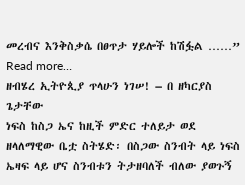መረብና እንቅስቃሴ በፀጥታ ሃይሎች ከሽፏል ……” Read more…
ዘብሄረ ኢትዮጲያ ጥላሁን ነገሠ! – በ ዘካርያስ ጌታቸው
ነፍስ ከስጋ ኤና ከዚች ምድር ተለይታ ወደ ዘላለማዊው ቤቷ ስትሄድ፡ በስጋው ስንብት ላይ ነፍስ ኤዛፍ ላይ ሆና ስንብቱን ትታዘባለች ብለው ያወጉኝ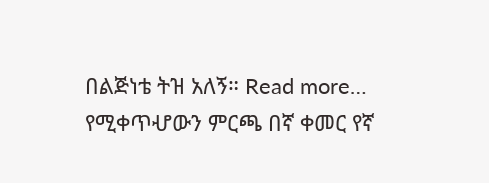በልጅነቴ ትዝ አለኝ። Read more…
የሚቀጥሇውን ምርጫ በኛ ቀመር የኛ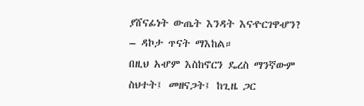ያሸናፊነት ውጤት እንዳት እናዯርገዋሇን? – ዳኮታ ጥናት ማእከል።
በዚህ አሇም እስከኖርን ዴረስ ማንኛውም ስህተት፤ መዘናጋት፤ ከጊዜ ጋር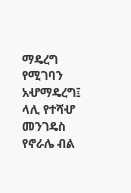ማዴረግ የሚገባን አሇማዴረግ፤ ላሊ የተሻሇ መንገዴስ የኖራሌ ብል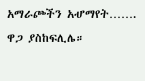አማራጮችን አሇማየት……. ዋጋ ያስከፍሊሌ።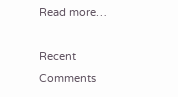Read more…

Recent Comments